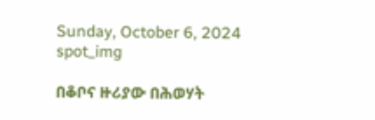Sunday, October 6, 2024
spot_img

በቆቦና ዙሪያው በሕወሃት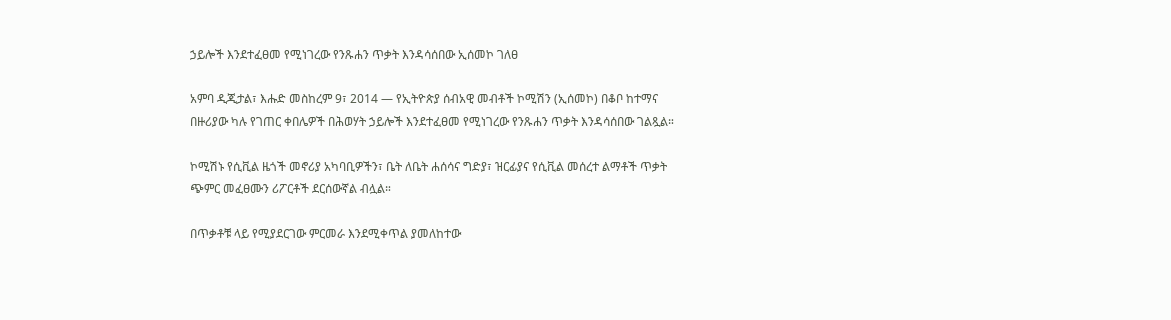ኃይሎች እንደተፈፀመ የሚነገረው የንጹሐን ጥቃት እንዳሳሰበው ኢሰመኮ ገለፀ

አምባ ዲጂታል፣ እሑድ መስከረም 9፣ 2014 ― የኢትዮጵያ ሰብአዊ መብቶች ኮሚሽን (ኢሰመኮ) በቆቦ ከተማና በዙሪያው ካሉ የገጠር ቀበሌዎች በሕወሃት ኃይሎች እንደተፈፀመ የሚነገረው የንጹሐን ጥቃት እንዳሳሰበው ገልጿል።

ኮሚሽኑ የሲቪል ዜጎች መኖሪያ አካባቢዎችን፣ ቤት ለቤት ሐሰሳና ግድያ፣ ዝርፊያና የሲቪል መሰረተ ልማቶች ጥቃት ጭምር መፈፀሙን ሪፖርቶች ደርሰውኛል ብሏል።

በጥቃቶቹ ላይ የሚያደርገው ምርመራ እንደሚቀጥል ያመለከተው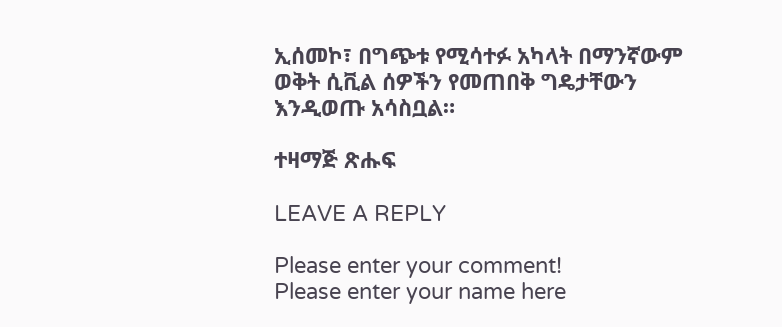ኢሰመኮ፣ በግጭቱ የሚሳተፉ አካላት በማንኛውም ወቅት ሲቪል ሰዎችን የመጠበቅ ግዴታቸውን እንዲወጡ አሳስቧል።

ተዛማጅ ጽሑፍ

LEAVE A REPLY

Please enter your comment!
Please enter your name here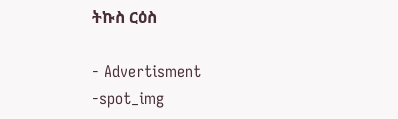ትኩስ ርዕስ

- Advertisment -spot_img